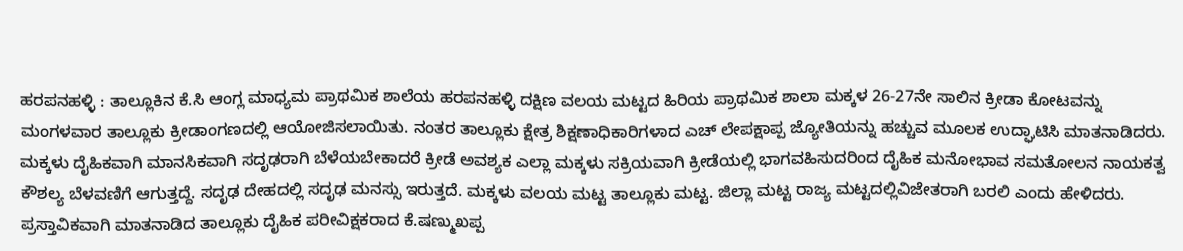ಹರಪನಹಳ್ಳಿ : ತಾಲ್ಲೂಕಿನ ಕೆ.ಸಿ ಆಂಗ್ಲ ಮಾಧ್ಯಮ ಪ್ರಾಥಮಿಕ ಶಾಲೆಯ ಹರಪನಹಳ್ಳಿ ದಕ್ಷಿಣ ವಲಯ ಮಟ್ಟದ ಹಿರಿಯ ಪ್ರಾಥಮಿಕ ಶಾಲಾ ಮಕ್ಕಳ 26-27ನೇ ಸಾಲಿನ ಕ್ರೀಡಾ ಕೋಟವನ್ನು ಮಂಗಳವಾರ ತಾಲ್ಲೂಕು ಕ್ರೀಡಾಂಗಣದಲ್ಲಿ ಆಯೋಜಿಸಲಾಯಿತು. ನಂತರ ತಾಲ್ಲೂಕು ಕ್ಷೇತ್ರ ಶಿಕ್ಷಣಾಧಿಕಾರಿಗಳಾದ ಎಚ್ ಲೇಪಕ್ಷಾಪ್ಪ ಜ್ಯೋತಿಯನ್ನು ಹಚ್ಚುವ ಮೂಲಕ ಉದ್ಘಾಟಿಸಿ ಮಾತನಾಡಿದರು.
ಮಕ್ಕಳು ದೈಹಿಕವಾಗಿ ಮಾನಸಿಕವಾಗಿ ಸದೃಢರಾಗಿ ಬೆಳೆಯಬೇಕಾದರೆ ಕ್ರೀಡೆ ಅವಶ್ಯಕ ಎಲ್ಲಾ ಮಕ್ಕಳು ಸಕ್ರಿಯವಾಗಿ ಕ್ರೀಡೆಯಲ್ಲಿ ಭಾಗವಹಿಸುದರಿಂದ ದೈಹಿಕ ಮನೋಭಾವ ಸಮತೋಲನ ನಾಯಕತ್ವ ಕೌಶಲ್ಯ ಬೆಳವಣಿಗೆ ಆಗುತ್ತದ್ದೆ. ಸದೃಢ ದೇಹದಲ್ಲಿ ಸದೃಢ ಮನಸ್ಸು ಇರುತ್ತದೆ. ಮಕ್ಕಳು ವಲಯ ಮಟ್ಟ ತಾಲ್ಲೂಕು ಮಟ್ಟ. ಜಿಲ್ಲಾ ಮಟ್ಟ ರಾಜ್ಯ ಮಟ್ಟದಲ್ಲಿವಿಜೇತರಾಗಿ ಬರಲಿ ಎಂದು ಹೇಳಿದರು.
ಪ್ರಸ್ತಾವಿಕವಾಗಿ ಮಾತನಾಡಿದ ತಾಲ್ಲೂಕು ದೈಹಿಕ ಪರೀವಿಕ್ಷಕರಾದ ಕೆ.ಷಣ್ಮುಖಪ್ಪ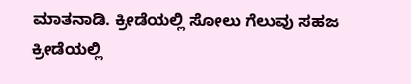ಮಾತನಾಡಿ. ಕ್ರೀಡೆಯಲ್ಲಿ ಸೋಲು ಗೆಲುವು ಸಹಜ ಕ್ರೀಡೆಯಲ್ಲಿ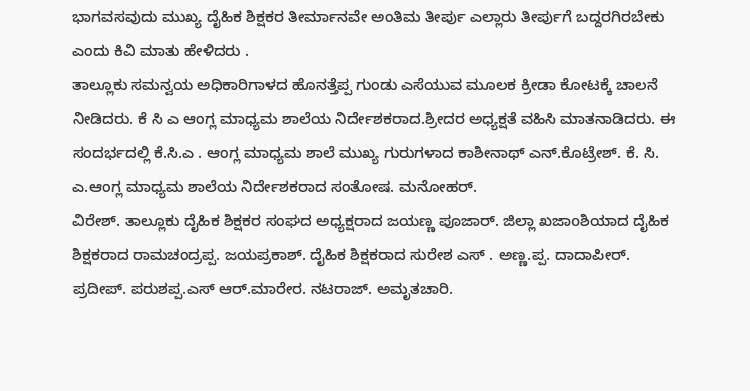ಭಾಗವಸವುದು ಮುಖ್ಯ ದೈಹಿಕ ಶಿಕ್ಷಕರ ತೀರ್ಮಾನವೇ ಅಂತಿಮ ತೀರ್ಪು ಎಲ್ಲಾರು ತೀರ್ಪುಗೆ ಬದ್ದರಗಿರಬೇಕು ಎಂದು ಕಿವಿ ಮಾತು ಹೇಳಿದರು .
ತಾಲ್ಲೂಕು ಸಮನ್ವಯ ಅಧಿಕಾರಿಗಾಳದ ಹೊನತ್ತೆಪ್ಪ ಗುಂಡು ಎಸೆಯುವ ಮೂಲಕ ಕ್ರೀಡಾ ಕೋಟಕ್ಕೆ ಚಾಲನೆ ನೀಡಿದರು. ಕೆ ಸಿ ಎ ಆಂಗ್ಲ ಮಾಧ್ಯಮ ಶಾಲೆಯ ನಿರ್ದೇಶಕರಾದ.ಶ್ರೀದರ ಅಧ್ಯಕ್ಷತೆ ವಹಿಸಿ ಮಾತನಾಡಿದರು. ಈ ಸಂದರ್ಭದಲ್ಲಿ ಕೆ.ಸಿ.ಎ . ಆಂಗ್ಲ ಮಾಧ್ಯಮ ಶಾಲೆ ಮುಖ್ಯ ಗುರುಗಳಾದ ಕಾಶೀನಾಥ್ ಎನ್.ಕೊಟ್ರೇಶ್. ಕೆ. ಸಿ. ಎ.ಆಂಗ್ಲ ಮಾಧ್ಯಮ ಶಾಲೆಯ ನಿರ್ದೇಶಕರಾದ ಸಂತೋಷ. ಮನೋಹರ್.
ವಿರೇಶ್. ತಾಲ್ಲೂಕು ದೈಹಿಕ ಶಿಕ್ಷಕರ ಸಂಘದ ಅಧ್ಯಕ್ಷರಾದ ಜಯಣ್ಣ ಪೂಜಾರ್. ಜಿಲ್ಲಾ ಖಜಾoಶಿಯಾದ ದೈಹಿಕ ಶಿಕ್ಷಕರಾದ ರಾಮಚಂದ್ರಪ್ಪ. ಜಯಪ್ರಕಾಶ್. ದೈಹಿಕ ಶಿಕ್ಷಕರಾದ ಸುರೇಶ ಎಸ್ . ಅಣ್ಣ.ಪ್ಪ. ದಾದಾಪೀರ್. ಪ್ರದೀಪ್. ಪರುಶಪ್ಪ.ಎಸ್ ಆರ್.ಮಾರೇರ. ನಟರಾಜ್. ಅಮೃತಚಾರಿ.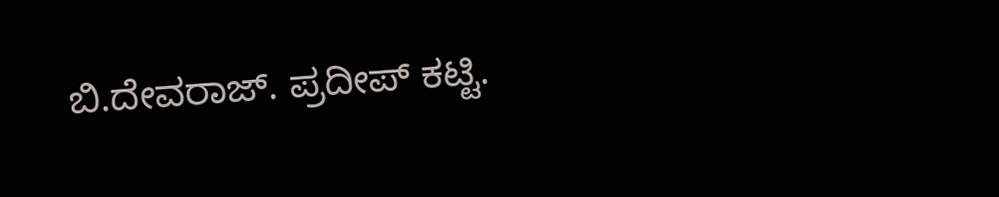ಬಿ.ದೇವರಾಜ್. ಪ್ರದೀಪ್ ಕಟ್ಟಿ.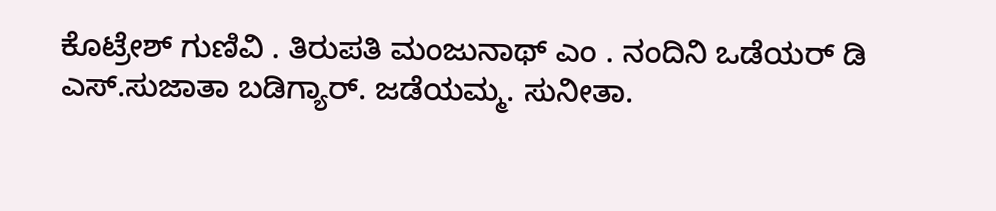ಕೊಟ್ರೇಶ್ ಗುಣಿವಿ . ತಿರುಪತಿ ಮಂಜುನಾಥ್ ಎಂ . ನಂದಿನಿ ಒಡೆಯರ್ ಡಿ ಎಸ್.ಸುಜಾತಾ ಬಡಿಗ್ಯಾರ್. ಜಡೆಯಮ್ಮ. ಸುನೀತಾ.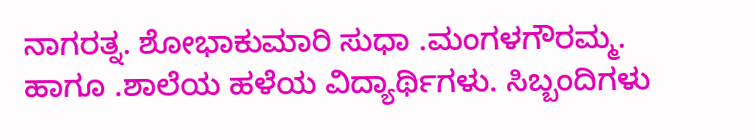ನಾಗರತ್ನ. ಶೋಭಾಕುಮಾರಿ ಸುಧಾ .ಮಂಗಳಗೌರಮ್ಮ. ಹಾಗೂ .ಶಾಲೆಯ ಹಳೆಯ ವಿದ್ಯಾರ್ಥಿಗಳು. ಸಿಬ್ಬಂದಿಗಳು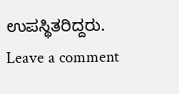ಉಪಸ್ಥಿತರಿದ್ದರು.
Leave a comment